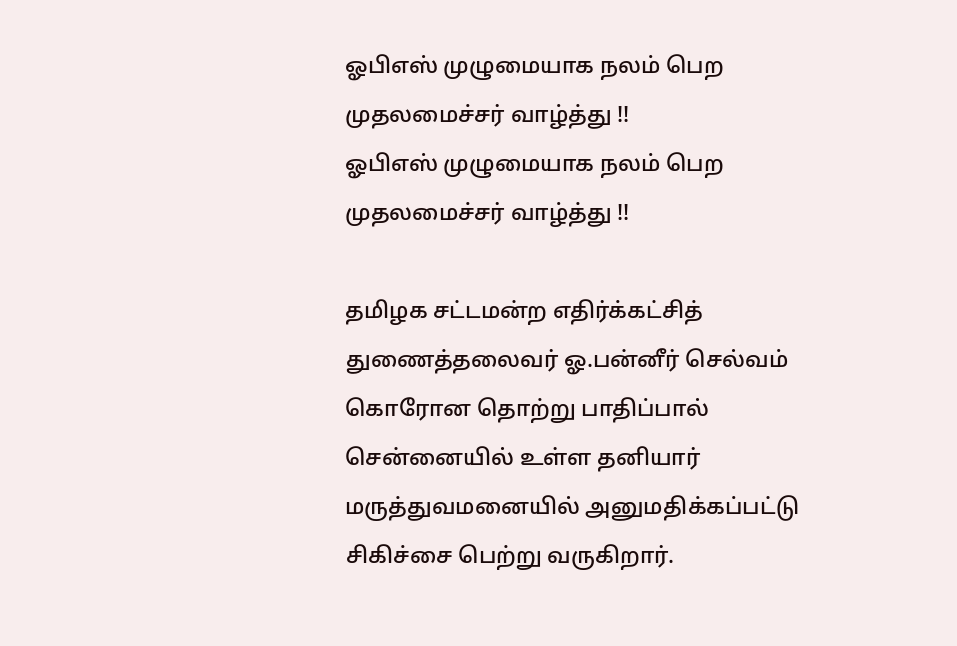ஓபிஎஸ் முழுமையாக நலம் பெற முதலமைச்சர் வாழ்த்து !!
ஓபிஎஸ் முழுமையாக நலம் பெற முதலமைச்சர் வாழ்த்து !!

தமிழக சட்டமன்ற எதிர்க்கட்சித் துணைத்தலைவர் ஓ.பன்னீர் செல்வம் கொரோன தொற்று பாதிப்பால் சென்னையில் உள்ள தனியார் மருத்துவமனையில் அனுமதிக்கப்பட்டு சிகிச்சை பெற்று வருகிறார்.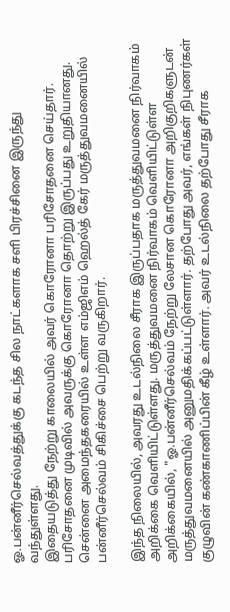ஓ.பன்னீர்செல்வத்துக்கு கடந்த சில நாட்களாக சளி பிரச்சினை இருந்து வந்துள்ளது.
இதையடுத்து நேற்று காலையில் அவர் கொரோனா பரிசோதனை செய்தார். பரிசோதனை முடிவில் அவருக்கு கொரோனா தொற்று இருப்பது உறுதியானது. சென்னை அமைந்தகரையில் உள்ள எம்ஜிஎம் ஹெல்த் கேர் மருத்துவமனையில் பன்னீர்செல்வம் சிகிச்சை பெற்று வருகிறார்.

இந்த நிலையில், அவரது உடல்நிலை சீராக இருப்பதாக மருத்துவமனை நிர்வாகம் அறிக்கை வெளியிட்டுள்ளது. மருத்துவமனை நிர்வாகம் வெளியிட்டுள்ள அறிக்கையில், "ஓ.பன்னீர்செல்வம் நேற்று லேசான கொரோனா அறிகுறிகளுடன் மருத்துவமனையில் அனுமதிக்கப்பட்டுள்ளார். தற்போது அவர், எங்கள் நிபுணர்கள் குழுவின் கண்காணிப்பின் கீழ் உள்ளார். அவர் உடல்நிலை தற்போது சீராக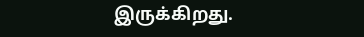இருக்கிறது.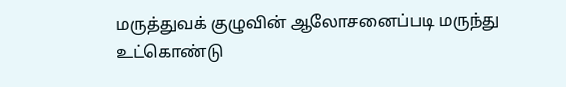மருத்துவக் குழுவின் ஆலோசனைப்படி மருந்து உட்கொண்டு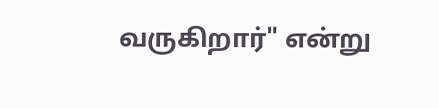வருகிறார்" என்று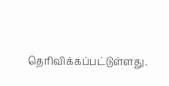தெரிவிக்கப்பட்டுள்ளது.